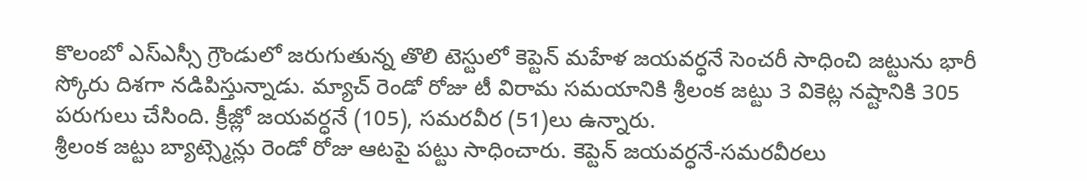కొలంబో ఎస్ఎస్సీ గ్రౌండులో జరుగుతున్న తొలి టెస్టులో కెప్టెన్ మహేళ జయవర్ధనే సెంచరీ సాధించి జట్టును భారీ స్కోరు దిశగా నడిపిస్తున్నాడు. మ్యాచ్ రెండో రోజు టీ విరామ సమయానికి శ్రీలంక జట్టు 3 వికెట్ల నష్టానికి 305 పరుగులు చేసింది. క్రీజ్లో జయవర్ధనే (105), సమరవీర (51)లు ఉన్నారు.
శ్రీలంక జట్టు బ్యాట్స్మెన్లు రెండో రోజు ఆటపై పట్టు సాధించారు. కెప్టెన్ జయవర్ధనే-సమరవీరలు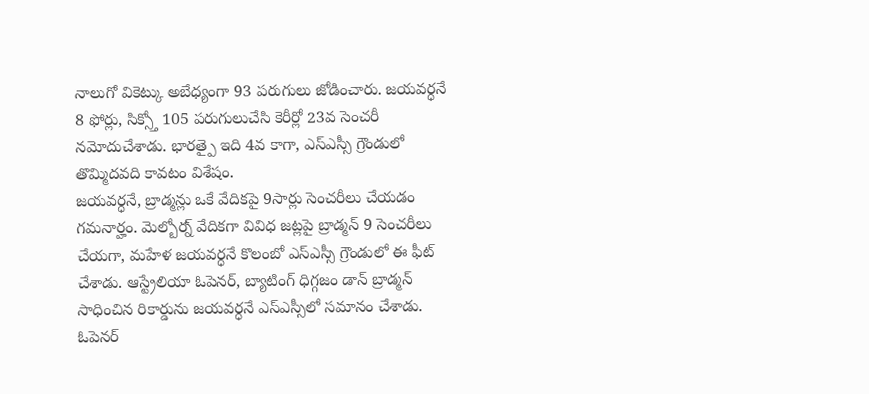నాలుగో వికెట్కు అబేధ్యంగా 93 పరుగులు జోడించారు. జయవర్ధనే 8 ఫోర్లు, సిక్స్తో 105 పరుగులుచేసి కెరీర్లో 23వ సెంచరీ నమోదుచేశాడు. భారత్పై ఇది 4వ కాగా, ఎస్ఎస్సీ గ్రౌండులో తొమ్మిదవది కావటం విశేషం.
జయవర్ధనే, బ్రాడ్మన్లు ఒకే వేదికపై 9సార్లు సెంచరీలు చేయడం గమనార్హం. మెల్బోర్న్ వేదికగా వివిధ జట్లపై బ్రాడ్మన్ 9 సెంచరీలు చేయగా, మహేళ జయవర్ధనే కొలంబో ఎస్ఎస్సీ గ్రౌండులో ఈ ఫీట్ చేశాడు. ఆస్ట్రేలియా ఓపెనర్, బ్యాటింగ్ ధిగ్గజం డాన్ బ్రాడ్మన్ సాధించిన రికార్డును జయవర్ధనే ఎస్ఎస్సీలో సమానం చేశాడు.
ఓపెనర్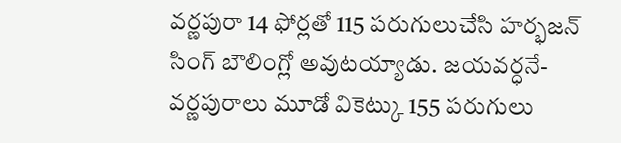వర్ణపురా 14 ఫోర్లతో 115 పరుగులుచేసి హర్భజన్ సింగ్ బౌలింగ్లో అవుటయ్యాడు. జయవర్ధనే-వర్ణపురాలు మూడో వికెట్కు 155 పరుగులు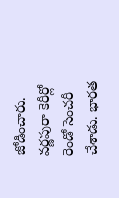జోడించారు. వర్ణపురా కెరీర్లో రెండో సెంచరీ చేశాడు. భారత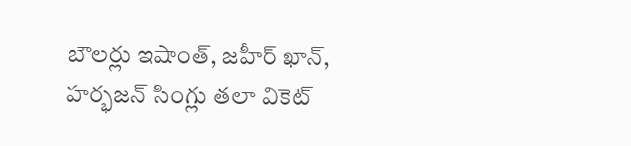బౌలర్లు ఇషాంత్, జహీర్ ఖాన్, హర్భజన్ సింగ్లు తలా వికెట్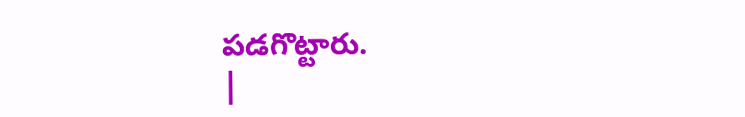పడగొట్టారు.
|